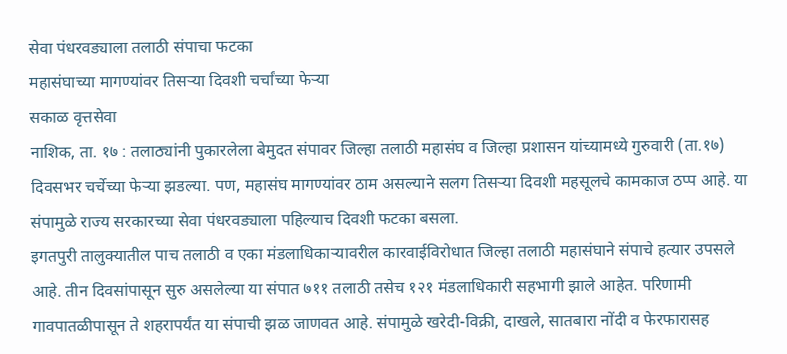सेवा पंधरवड्याला तलाठी संपाचा फटका
महासंघाच्या मागण्यांवर तिसऱ्या दिवशी चर्चांच्या फेऱ्या
सकाळ वृत्तसेवा
नाशिक, ता. १७ : तलाठ्यांनी पुकारलेला बेमुदत संपावर जिल्हा तलाठी महासंघ व जिल्हा प्रशासन यांच्यामध्ये गुरुवारी (ता.१७) दिवसभर चर्चेच्या फेऱ्या झडल्या. पण, महासंघ मागण्यांवर ठाम असल्याने सलग तिसऱ्या दिवशी महसूलचे कामकाज ठप्प आहे. या संपामुळे राज्य सरकारच्या सेवा पंधरवड्याला पहिल्याच दिवशी फटका बसला.
इगतपुरी तालुक्यातील पाच तलाठी व एका मंडलाधिकाऱ्यावरील कारवाईविरोधात जिल्हा तलाठी महासंघाने संपाचे हत्यार उपसले आहे. तीन दिवसांपासून सुरु असलेल्या या संपात ७११ तलाठी तसेच १२१ मंडलाधिकारी सहभागी झाले आहेत. परिणामी गावपातळीपासून ते शहरापर्यंत या संपाची झळ जाणवत आहे. संपामुळे खरेदी-विक्री, दाखले, सातबारा नोंदी व फेरफारासह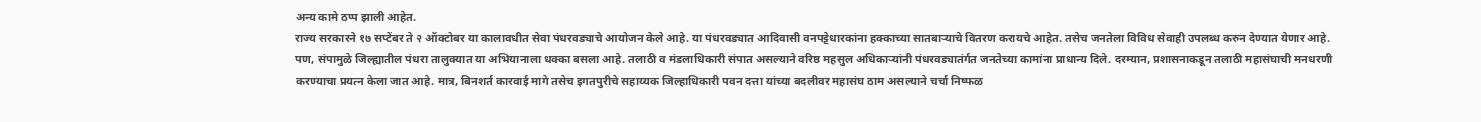अन्य कामे ठप्प झाली आहेत.
राज्य सरकारने १७ सप्टेंबर ते २ ऑक्टोबर या कालावधीत सेवा पंधरवड्याचे आयोजन केले आहे. या पंधरवड्यात आदिवासी वनपट्टेधारकांना हक्काच्या सातबाऱ्याचे वितरण करायचे आहेत. तसेच जनतेला विविध सेवाही उपलब्ध करुन देण्यात येणार आहे. पण, संपामुळे जिल्ह्यातील पंधरा तालुक्यात या अभियानाला धक्का बसला आहे. तलाठी व मंडलाधिकारी संपात असल्याने वरिष्ठ महसुल अधिकाऱ्यांनी पंधरवड्यातंर्गत जनतेच्या कामांना प्राधान्य दिले. दरम्यान, प्रशासनाकडून तलाठी महासंघाची मनधरणी करण्याचा प्रयत्न केला जात आहे. मात्र, बिनशर्त कारवाई मागे तसेच इगतपुरीचे सहाय्यक जिल्हाधिकारी पवन दत्ता यांच्या बदलीवर महासंघ ठाम असल्याने चर्चा निष्फळ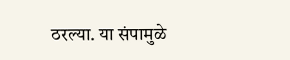ठरल्या. या संपामुळे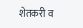शेतकरी व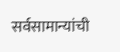सर्वसामान्यांची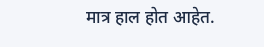मात्र हाल होत आहेत.